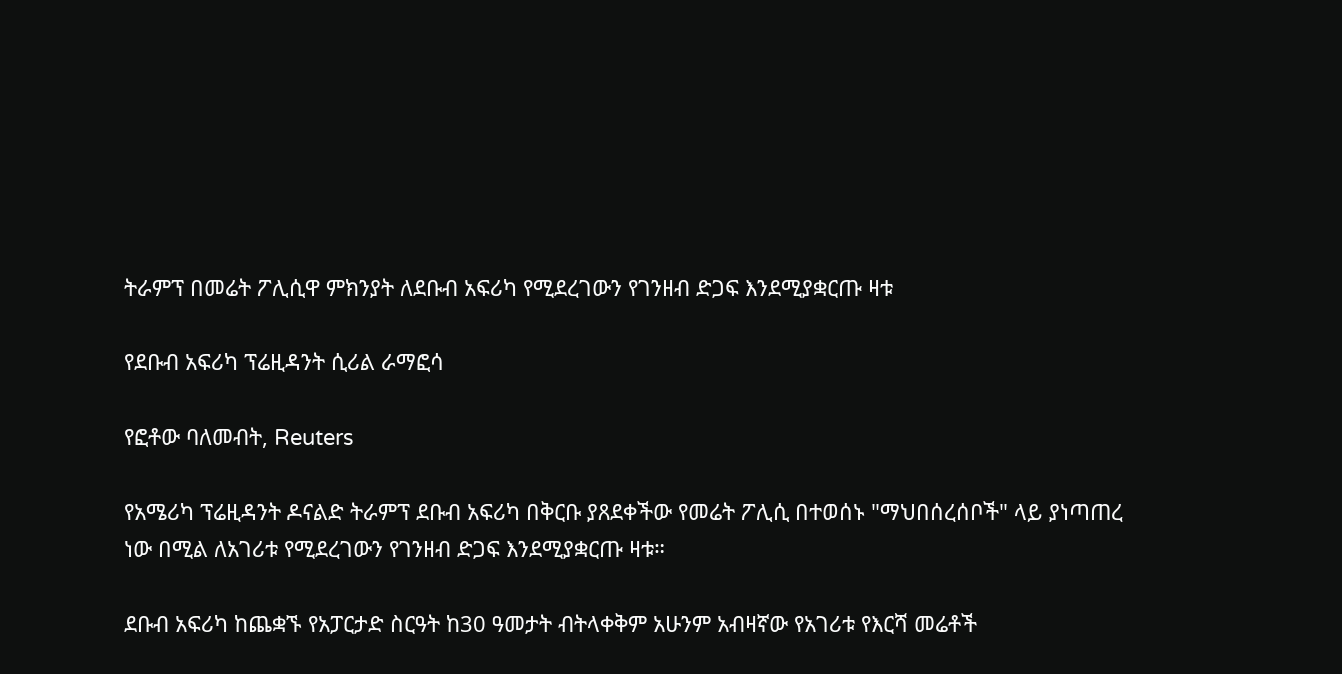ትራምፕ በመሬት ፖሊሲዋ ምክንያት ለደቡብ አፍሪካ የሚደረገውን የገንዘብ ድጋፍ እንደሚያቋርጡ ዛቱ

የደቡብ አፍሪካ ፕሬዚዳንት ሲሪል ራማፎሳ

የፎቶው ባለመብት, Reuters

የአሜሪካ ፕሬዚዳንት ዶናልድ ትራምፕ ደቡብ አፍሪካ በቅርቡ ያጸደቀችው የመሬት ፖሊሲ በተወሰኑ "ማህበሰረሰቦች" ላይ ያነጣጠረ ነው በሚል ለአገሪቱ የሚደረገውን የገንዘብ ድጋፍ እንደሚያቋርጡ ዛቱ።

ደቡብ አፍሪካ ከጨቋኙ የአፓርታድ ስርዓት ከ30 ዓመታት ብትላቀቅም አሁንም አብዛኛው የአገሪቱ የእርሻ መሬቶች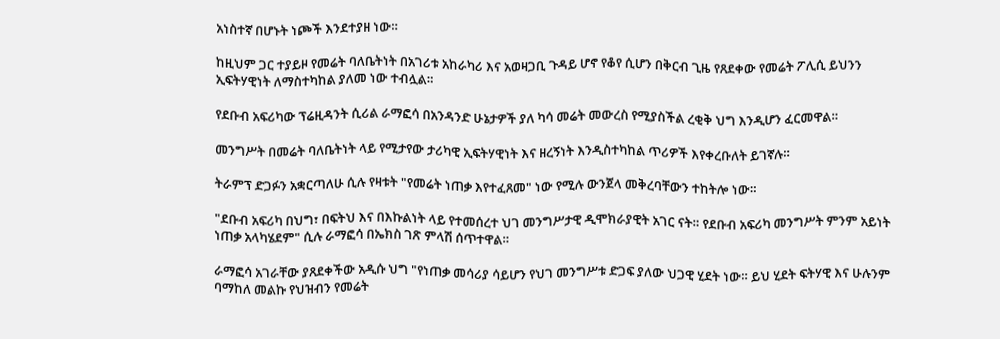አነስተኛ በሆኑት ነጮች እንደተያዘ ነው።

ከዚህም ጋር ተያይዞ የመሬት ባለቤትነት በአገሪቱ አከራካሪ እና አወዛጋቢ ጉዳይ ሆኖ የቆየ ሲሆን በቅርብ ጊዜ የጸደቀው የመሬት ፖሊሲ ይህንን ኢፍትሃዊነት ለማስተካከል ያለመ ነው ተብሏል።

የደቡብ አፍሪካው ፕሬዚዳንት ሲሪል ራማፎሳ በአንዳንድ ሁኔታዎች ያለ ካሳ መሬት መውረስ የሚያስችል ረቂቅ ህግ እንዲሆን ፈርመዋል።

መንግሥት በመሬት ባለቤትነት ላይ የሚታየው ታሪካዊ ኢፍትሃዊነት እና ዘረኝነት እንዲስተካከል ጥሪዎች እየቀረቡለት ይገኛሉ።

ትራምፕ ድጋፉን አቋርጣለሁ ሲሉ የዛቱት "የመሬት ነጠቃ እየተፈጸመ" ነው የሚሉ ውንጀላ መቅረባቸውን ተከትሎ ነው።

"ደቡብ አፍሪካ በህግ፣ በፍትህ እና በእኩልነት ላይ የተመሰረተ ህገ መንግሥታዊ ዲሞክራያዊት አገር ናት። የደቡብ አፍሪካ መንግሥት ምንም አይነት ነጠቃ አላካሄደም" ሲሉ ራማፎሳ በኤክስ ገጽ ምላሽ ሰጥተዋል።

ራማፎሳ አገራቸው ያጸደቀችው አዲሱ ህግ "የነጠቃ መሳሪያ ሳይሆን የህገ መንግሥቱ ድጋፍ ያለው ህጋዊ ሂደት ነው። ይህ ሂደት ፍትሃዊ እና ሁሉንም ባማከለ መልኩ የህዝብን የመሬት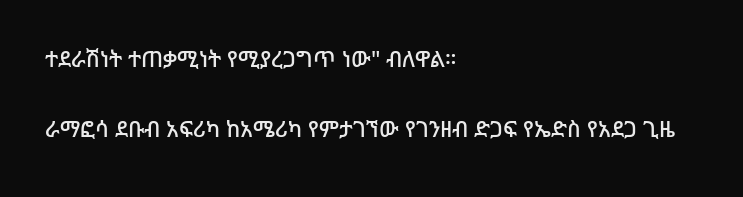ተደራሽነት ተጠቃሚነት የሚያረጋግጥ ነው" ብለዋል።

ራማፎሳ ደቡብ አፍሪካ ከአሜሪካ የምታገኘው የገንዘብ ድጋፍ የኤድስ የአደጋ ጊዜ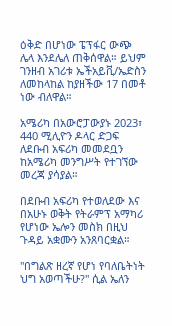ዕቅድ በሆነው ፔፕፋር ውጭ ሌላ እንደሌለ ጠቅሰዋል። ይህም ገንዘብ አገሪቱ ኤችአይቪ/ኤድስን ለመከላከል ከያዘችው 17 በመቶ ነው ብለዋል።

አሜሪካ በአውሮፓውያኑ 2023፣ 440 ሚሊዮን ዶላር ድጋፍ ለደቡብ አፍሪካ መመደቧን ከአሜሪካ መንግሥት የተገኘው መረጃ ያሳያል።

በደቡብ አፍሪካ የተወለደው እና በአሁኑ ወቅት የትራምፕ አማካሪ የሆነው ኤሎን መስክ በዚህ ጉዳይ አቋሙን አንጸባርቋል።

"በግልጽ ዘረኛ የሆነ የባለቤትነት ህግ አወጣችሁ?" ሲል ኤለን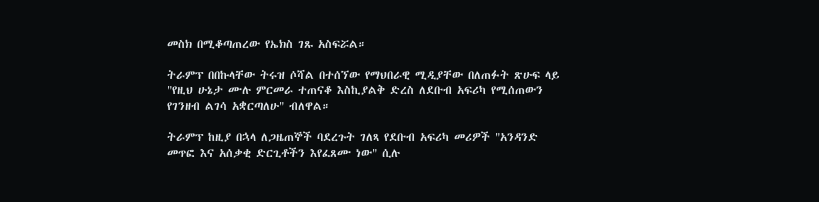መስክ በሚቆጣጠረው የኤክስ ገጹ አስፍሯል።

ትራምፕ በበኩላቸው ትሩዝ ሶሻል በተሰኘው የማህበራዊ ሚዲያቸው በለጠፉት ጽሁፍ ላይ "የዚህ ሁኔታ ሙሉ ምርመራ ተጠናቆ እስኪያልቅ ድረስ ለደቡብ አፍሪካ የሚሰጠውን የገንዘብ ልገሳ አቋርጣለሁ" ብለዋል።

ትራምፕ ከዚያ በኋላ ለጋዜጠኞች ባደረጉት ገለጻ የደቡብ አፍሪካ መሪዎች "አንዳንድ መጥፎ እና አሰቃቂ ድርጊቶችን እየፈጸሙ ነው" ሲሉ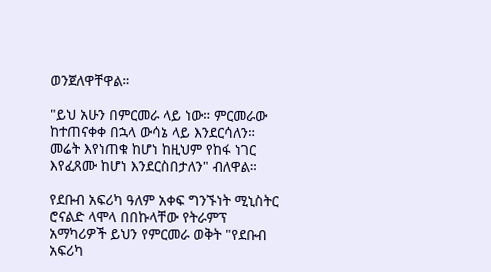ወንጀለዋቸዋል።

"ይህ አሁን በምርመራ ላይ ነው። ምርመራው ከተጠናቀቀ በኋላ ውሳኔ ላይ እንደርሳለን። መሬት እየነጠቁ ከሆነ ከዚህም የከፋ ነገር እየፈጸሙ ከሆነ እንደርስበታለን" ብለዋል።

የደቡብ አፍሪካ ዓለም አቀፍ ግንኙነት ሚኒስትር ሮናልድ ላሞላ በበኩላቸው የትራምፕ አማካሪዎች ይህን የምርመራ ወቅት "የደቡብ አፍሪካ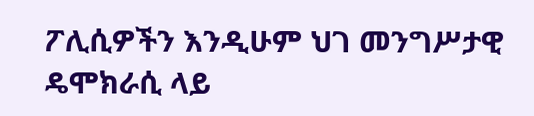ፖሊሲዎችን እንዲሁም ህገ መንግሥታዊ ዴሞክራሲ ላይ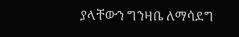ያላቸውን ግንዛቤ ለማሳደግ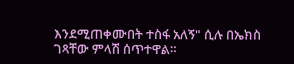እንደሚጠቀሙበት ተስፋ አለኝ" ሲሉ በኤክስ ገጻቸው ምላሽ ሰጥተዋል።